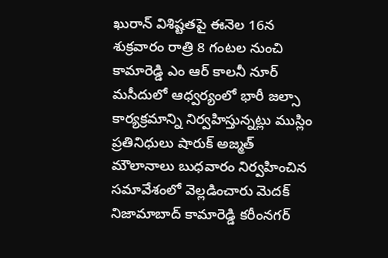ఖురాన్ విశిష్టతపై ఈనెల 16న శుక్రవారం రాత్రి 8 గంటల నుంచి కామారెడ్డి ఎం ఆర్ కాలనీ నూర్ మసీదులో ఆధ్వర్యంలో భారీ జల్సా కార్యక్రమాన్ని నిర్వహిస్తున్నట్లు ముస్లిం ప్రతినిధులు షారుక్ అజ్మత్ మౌలానాలు బుధవారం నిర్వహించిన సమావేశంలో వెల్లడించారు మెదక్ నిజామాబాద్ కామారెడ్డి కరీంనగర్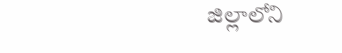జిల్లాలోని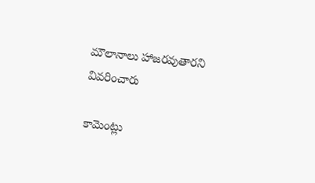మౌలానాలు హాజరవుతారని వివరించారు

కామెంట్లు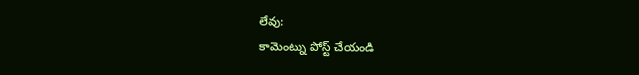లేవు:
కామెంట్ను పోస్ట్ చేయండి